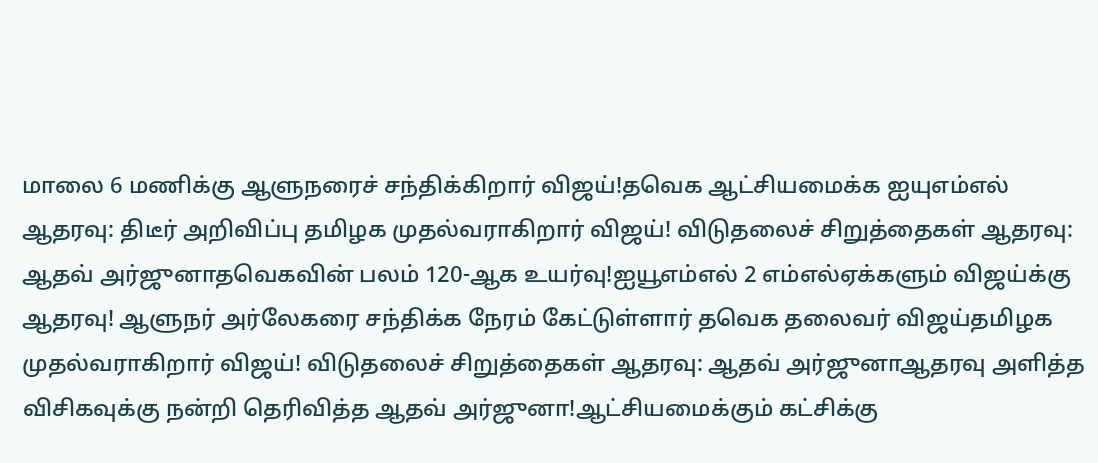மாலை 6 மணிக்கு ஆளுநரைச் சந்திக்கிறார் விஜய்!தவெக ஆட்சியமைக்க ஐயுஎம்எல் ஆதரவு: திடீர் அறிவிப்பு தமிழக முதல்வராகிறார் விஜய்! விடுதலைச் சிறுத்தைகள் ஆதரவு: ஆதவ் அர்ஜுனாதவெகவின் பலம் 120-ஆக உயர்வு!ஐயூஎம்எல் 2 எம்எல்ஏக்களும் விஜய்க்கு ஆதரவு! ஆளுநர் அர்லேகரை சந்திக்க நேரம் கேட்டுள்ளார் தவெக தலைவர் விஜய்தமிழக முதல்வராகிறார் விஜய்! விடுதலைச் சிறுத்தைகள் ஆதரவு: ஆதவ் அர்ஜுனாஆதரவு அளித்த விசிகவுக்கு நன்றி தெரிவித்த ஆதவ் அர்ஜுனா!ஆட்சியமைக்கும் கட்சிக்கு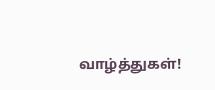வாழ்த்துகள்!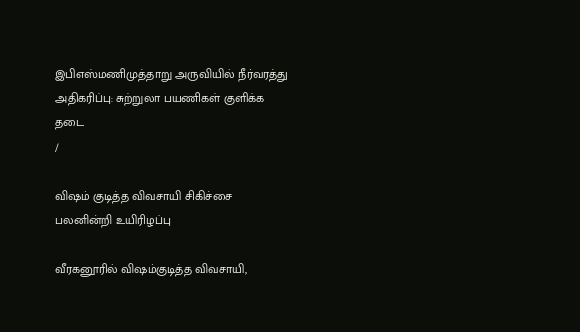இபிஎஸ்மணிமுத்தாறு அருவியில் நீர்வரத்து அதிகரிப்பு: சுற்றுலா பயணிகள் குளிக்க தடை
/

விஷம் குடித்த விவசாயி சிகிச்சை பலனின்றி உயிரிழப்பு

வீரகனூரில் விஷம்குடித்த விவசாயி,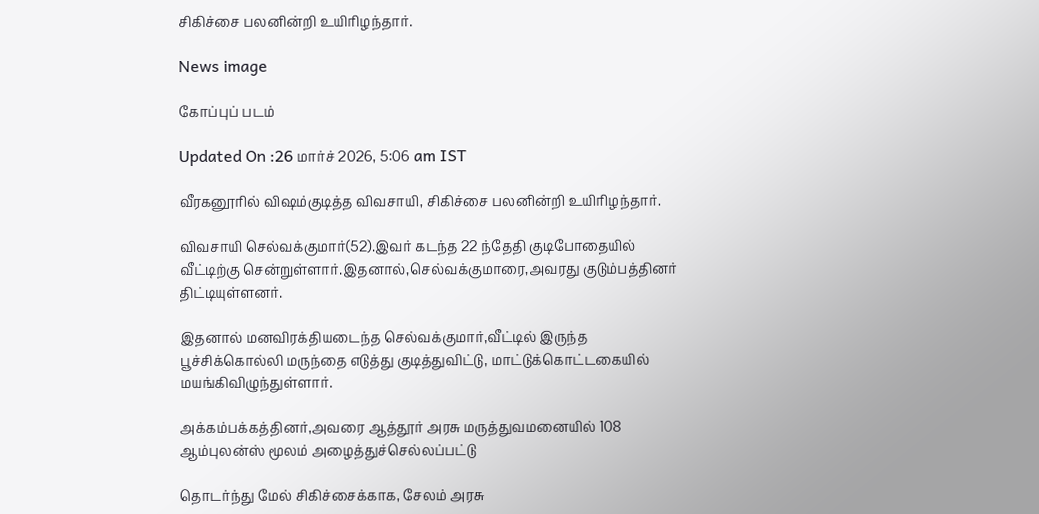சிகிச்சை பலனின்றி உயிரிழந்தார்.

News image

கோப்புப் படம்

Updated On :26 மார்ச் 2026, 5:06 am IST

வீரகனூரில் விஷம்குடித்த விவசாயி, சிகிச்சை பலனின்றி உயிரிழந்தார்.

விவசாயி செல்வக்குமார்(52).இவர் கடந்த 22 ந்தேதி குடிபோதையில் வீட்டிற்கு சென்றுள்ளார்.இதனால்,செல்வக்குமாரை,அவரது குடும்பத்தினர் திட்டியுள்ளனர்.

இதனால் மனவிரக்தியடைந்த செல்வக்குமார்,வீட்டில் இருந்த பூச்சிக்கொல்லி மருந்தை எடுத்து குடித்துவிட்டு, மாட்டுக்கொட்டகையில் மயங்கிவிழுந்துள்ளார்.

அக்கம்பக்கத்தினர்,அவரை ஆத்தூர் அரசு மருத்துவமனையில் 108 ஆம்புலன்ஸ் மூலம் அழைத்துச்செல்லப்பட்டு

தொடர்ந்து மேல் சிகிச்சைக்காக, சேலம் அரசு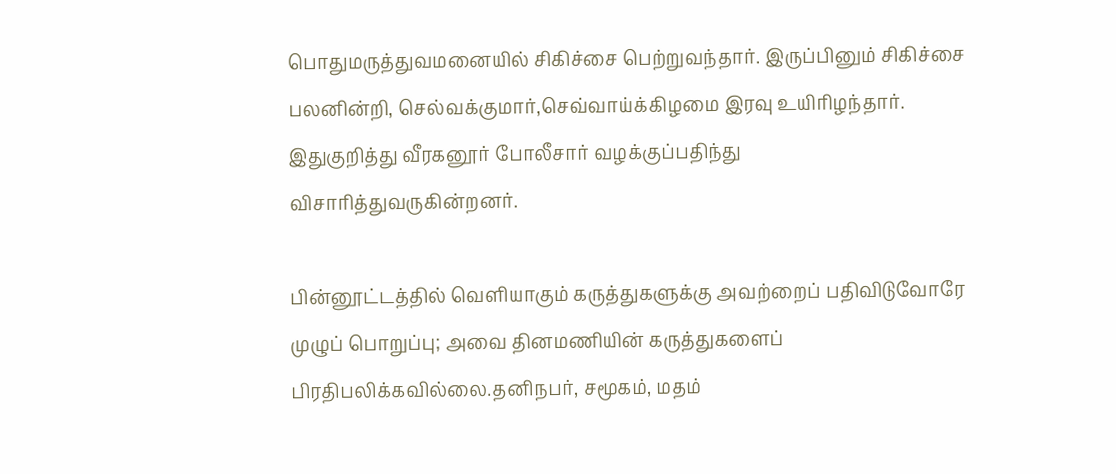பொதுமருத்துவமனையில் சிகிச்சை பெற்றுவந்தார். இருப்பினும் சிகிச்சை பலனின்றி, செல்வக்குமார்,செவ்வாய்க்கிழமை இரவு உயிரிழந்தார். இதுகுறித்து வீரகனூர் போலீசார் வழக்குப்பதிந்து விசாரித்துவருகின்றனர்.

பின்னூட்டத்தில் வெளியாகும் கருத்துகளுக்கு அவற்றைப் பதிவிடுவோரே முழுப் பொறுப்பு; அவை தினமணியின் கருத்துகளைப் பிரதிபலிக்கவில்லை.தனிநபர், சமூகம், மதம்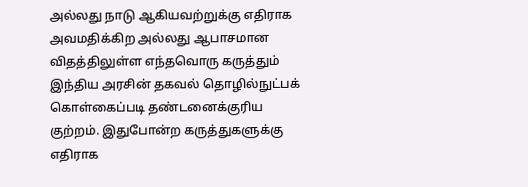அல்லது நாடு ஆகியவற்றுக்கு எதிராக அவமதிக்கிற அல்லது ஆபாசமான விதத்திலுள்ள எந்தவொரு கருத்தும் இந்திய அரசின் தகவல் தொழில்நுட்பக் கொள்கைப்படி தண்டனைக்குரிய குற்றம். இதுபோன்ற கருத்துகளுக்கு எதிராக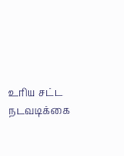உரிய சட்ட நடவடிக்கை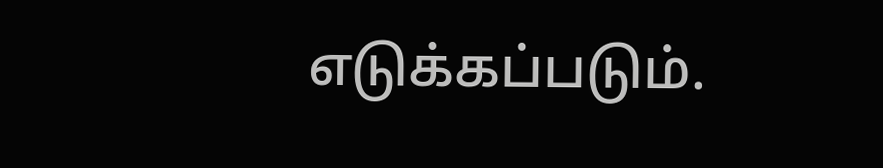எடுக்கப்படும்.